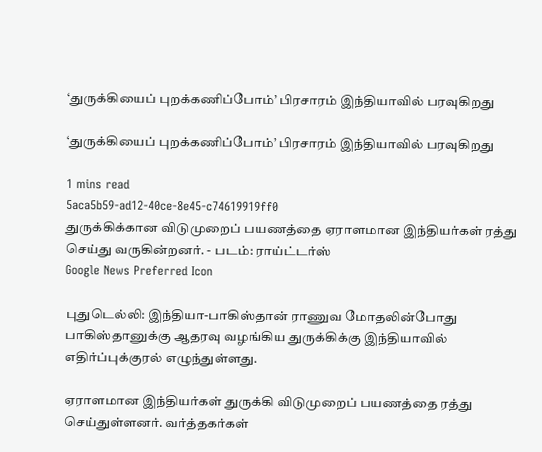‘துருக்கியைப் புறக்கணிப்போம்’ பிரசாரம் இந்தியாவில் பரவுகிறது

‘துருக்கியைப் புறக்கணிப்போம்’ பிரசாரம் இந்தியாவில் பரவுகிறது

1 mins read
5aca5b59-ad12-40ce-8e45-c74619919ff0
துருக்கிக்கான விடுமுறைப் பயணத்தை ஏராளமான இந்தியர்கள் ரத்து செய்து வருகின்றனர். - படம்: ராய்ட்டர்ஸ்
Google News Preferred Icon

புதுடெல்லி: இந்தியா-பாகிஸ்தான் ராணுவ மோதலின்போது பாகிஸ்தானுக்கு ஆதரவு வழங்கிய துருக்கிக்கு இந்தியாவில் எதிர்ப்புக்குரல் எழுந்துள்ளது.

ஏராளமான இந்தியர்கள் துருக்கி விடுமுறைப் பயணத்தை ரத்து செய்துள்ளனர். வர்த்தகர்கள்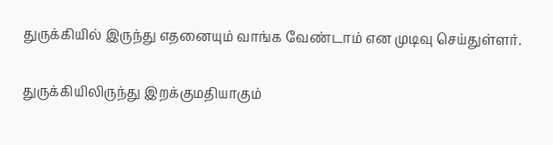துருக்கியில் இருந்து எதனையும் வாங்க வேண்டாம் என முடிவு செய்துள்ளர்.

துருக்கியிலிருந்து இறக்குமதியாகும்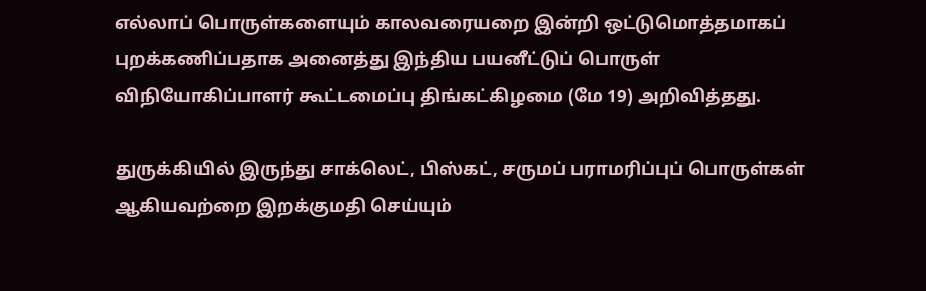எல்லாப் பொருள்களையும் காலவரையறை இன்றி ஒட்டுமொத்தமாகப் புறக்கணிப்பதாக அனைத்து இந்திய பயனீட்டுப் பொருள் விநியோகிப்பாளர் கூட்டமைப்பு திங்கட்கிழமை (மே 19) அறிவித்தது.

துருக்கியில் இருந்து சாக்லெட், பிஸ்கட், சருமப் பராமரிப்புப் பொருள்கள் ஆகியவற்றை இறக்குமதி செய்யும்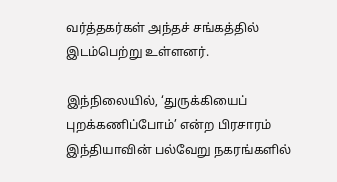வர்த்தகர்கள் அந்தச் சங்கத்தில் இடம்பெற்று உள்ளனர்.

இந்நிலையில், ‘துருக்கியைப் புறக்கணிப்போம்’ என்ற பிரசாரம் இந்தியாவின் பல்வேறு நகரங்களில்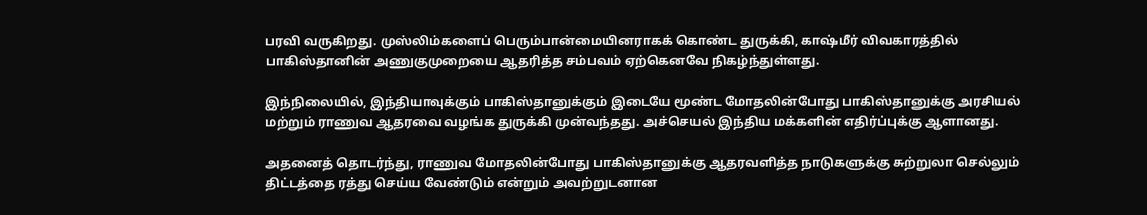பரவி வருகிறது. முஸ்லிம்களைப் பெரும்பான்மையினராகக் கொண்ட துருக்கி, காஷ்மீர் விவகாரத்தில் பாகிஸ்தானின் அணுகுமுறையை ஆதரித்த சம்பவம் ஏற்கெனவே நிகழ்ந்துள்ளது.

இந்நிலையில், இந்தியாவுக்கும் பாகிஸ்தானுக்கும் இடையே மூண்ட மோதலின்போது பாகிஸ்தானுக்கு அரசியல் மற்றும் ராணுவ ஆதரவை வழங்க துருக்கி முன்வந்தது. அச்செயல் இந்திய மக்களின் எதிர்ப்புக்கு ஆளானது.

அதனைத் தொடர்ந்து, ராணுவ மோதலின்போது பாகிஸ்தானுக்கு ஆதரவளித்த நாடுகளுக்கு சுற்றுலா செல்லும் திட்டத்தை ரத்து செய்ய வேண்டும் என்றும் அவற்றுடனான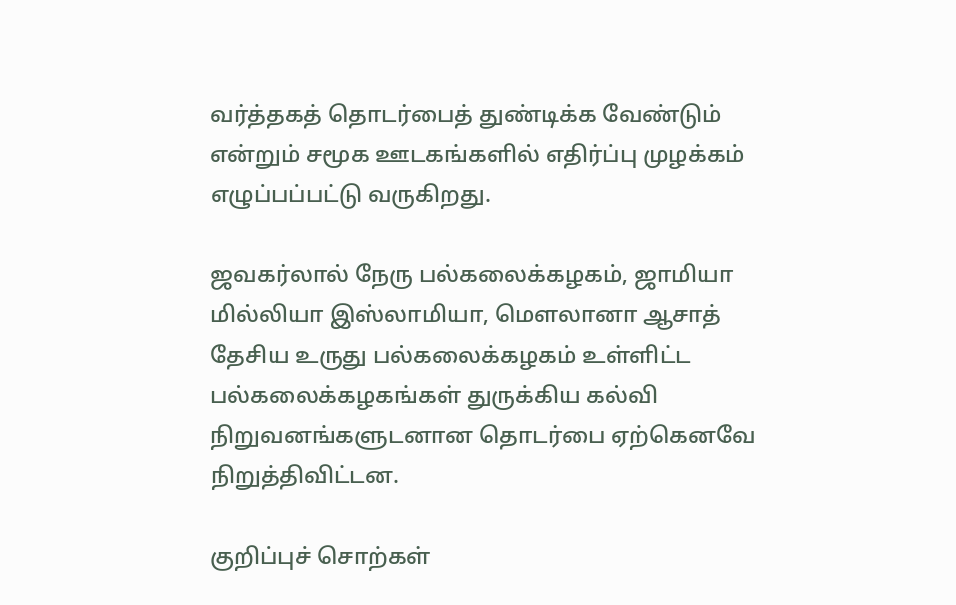வர்த்தகத் தொடர்பைத் துண்டிக்க வேண்டும் என்றும் சமூக ஊடகங்களில் எதிர்ப்பு முழக்கம் எழுப்பப்பட்டு வருகிறது.

ஜவகர்லால் நேரு பல்கலைக்கழகம், ஜாமியா மில்லியா இஸ்லாமியா, மௌலானா ஆசாத் தேசிய உருது பல்கலைக்கழகம் உள்ளிட்ட பல்கலைக்கழகங்கள் துருக்கிய கல்வி நிறுவனங்களுடனான தொடர்பை ஏற்கெனவே நிறுத்திவிட்டன.

குறிப்புச் சொற்கள்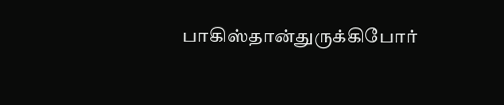பாகிஸ்தான்துருக்கிபோர்